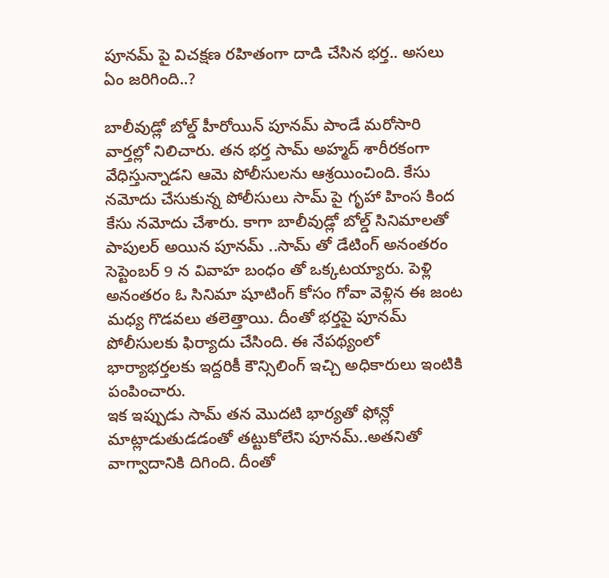పూనమ్ పై విచక్షణ రహితంగా దాడి చేసిన భర్త.. అసలు ఏం జరిగింది..?

బాలీవుడ్లో బోల్డ్ హీరోయిన్ పూనమ్ పాండే మరోసారి వార్తల్లో నిలిచారు. తన భర్త సామ్ అహ్మద్ శారీరకంగా వేధిస్తున్నాడని ఆమె పోలీసులను ఆశ్రయించింది. కేసు నమోదు చేసుకున్న పోలీసులు సామ్ పై గృహా హింస కింద కేసు నమోదు చేశారు. కాగా బాలీవుడ్లో బోల్డ్ సినిమాలతో పాపులర్ అయిన పూనమ్ ..సామ్ తో డేటింగ్ అనంతరం సెప్టెంబర్ 9 న వివాహ బంధం తో ఒక్కటయ్యారు. పెళ్లి అనంతరం ఓ సినిమా షూటింగ్ కోసం గోవా వెళ్లిన ఈ జంట మధ్య గొడవలు తలెత్తాయి. దీంతో భర్తపై పూనమ్ పోలీసులకు ఫిర్యాదు చేసింది. ఈ నేపథ్యంలో భార్యాభర్తలకు ఇద్దరికీ కౌన్సిలింగ్ ఇచ్చి అధికారులు ఇంటికి పంపించారు.
ఇక ఇప్పుడు సామ్ తన మొదటి భార్యతో ఫోన్లో మాట్లాడుతుడడంతో తట్టుకోలేని పూనమ్..అతనితో వాగ్వాదానికి దిగింది. దీంతో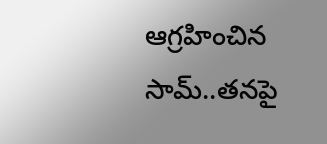ఆగ్రహించిన సామ్..తనపై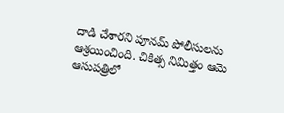దాడి చేశారని పూనమ్ పోలీసులను ఆశ్రయించింది. చికిత్స నిమిత్తం ఆమె ఆసుపత్రిలో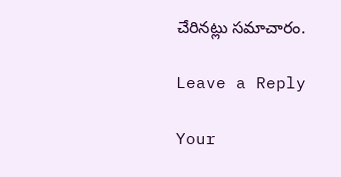చేరినట్లు సమాచారం.

Leave a Reply

Your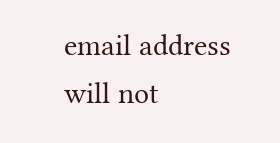email address will not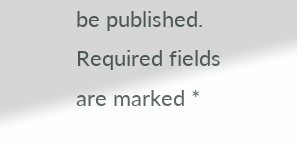be published. Required fields are marked *